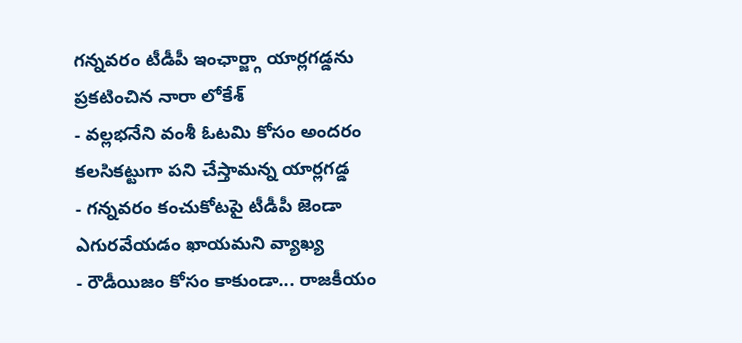గన్నవరం టీడీపీ ఇంఛార్జ్గా యార్లగడ్డను ప్రకటించిన నారా లోకేశ్
- వల్లభనేని వంశీ ఓటమి కోసం అందరం కలసికట్టుగా పని చేస్తామన్న యార్లగడ్డ
- గన్నవరం కంచుకోటపై టీడీపీ జెండా ఎగురవేయడం ఖాయమని వ్యాఖ్య
- రౌడీయిజం కోసం కాకుండా... రాజకీయం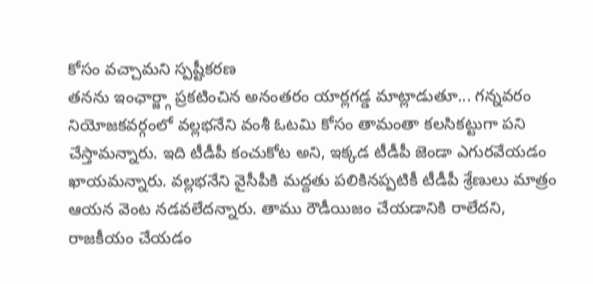కోసం వచ్చామని స్పష్టీకరణ
తనను ఇంఛార్జ్గా ప్రకటించిన అనంతరం యార్లగడ్డ మాట్లాడుతూ... గన్నవరం నియోజకవర్గంలో వల్లభనేని వంశీ ఓటమి కోసం తామంతా కలసికట్టుగా పని చేస్తామన్నారు. ఇది టీడీపీ కంచుకోట అని, ఇక్కడ టీడీపీ జెండా ఎగురవేయడం ఖాయమన్నారు. వల్లభనేని వైసీపీకి మద్దతు పలికినప్పటికీ టీడీపీ శ్రేణులు మాత్రం ఆయన వెంట నడవలేదన్నారు. తాము రౌడీయిజం చేయడానికి రాలేదని, రాజకీయం చేయడం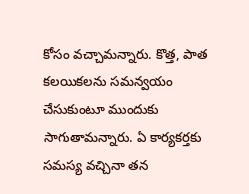కోసం వచ్చామన్నారు. కొత్త, పాత కలయికలను సమన్వయం చేసుకుంటూ ముందుకు సాగుతామన్నారు. ఏ కార్యకర్తకు సమస్య వచ్చినా తన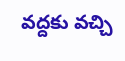వద్దకు వచ్చి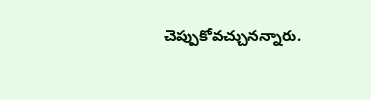చెప్పుకోవచ్చునన్నారు.